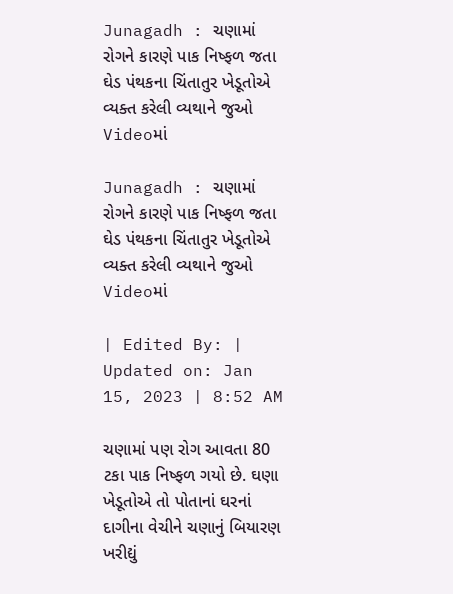Junagadh : ચણામાં રોગને કારણે પાક નિષ્ફળ જતા ઘેડ પંથકના ચિંતાતુર ખેડૂતોએ વ્યક્ત કરેલી વ્યથાને જુઓ Videoમાં

Junagadh : ચણામાં રોગને કારણે પાક નિષ્ફળ જતા ઘેડ પંથકના ચિંતાતુર ખેડૂતોએ વ્યક્ત કરેલી વ્યથાને જુઓ Videoમાં

| Edited By: | Updated on: Jan 15, 2023 | 8:52 AM

ચણામાં પણ રોગ આવતા 80 ટકા પાક નિષ્ફળ ગયો છે. ઘણા ખેડૂતોએ તો પોતાનાં ઘરનાં દાગીના વેચીને ચણાનું બિયારણ ખરીદ્યું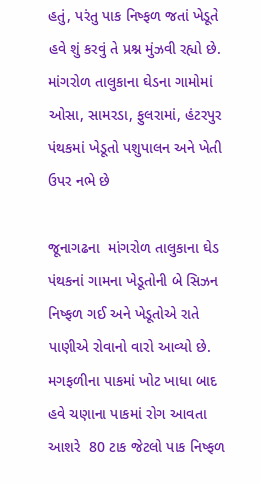હતું, પરંતુ પાક નિષ્ફળ જતાં ખેડૂતે હવે શું કરવું તે પ્રશ્ન મુંઝવી રહ્યો છે. માંગરોળ તાલુકાના ઘેડના ગામોમાં ઓસા, સામરડા, ફુલરામાં, હંટરપુર પંથકમાં ખેડૂતો પશુપાલન અને ખેતી  ઉપર નભે છે

જૂનાગઢના  માંગરોળ તાલુકાના ઘેડ પંથકનાં ગામના ખેડૂતોની બે સિઝન નિષ્ફળ ગઈ અને ખેડૂતોએ રાતે પાણીએ રોવાનો વારો આવ્યો છે. મગફળીના પાકમાં ખોટ ખાધા બાદ હવે ચણાના પાકમાં રોગ આવતા આશરે  80 ટાક જેટલો પાક નિષ્ફળ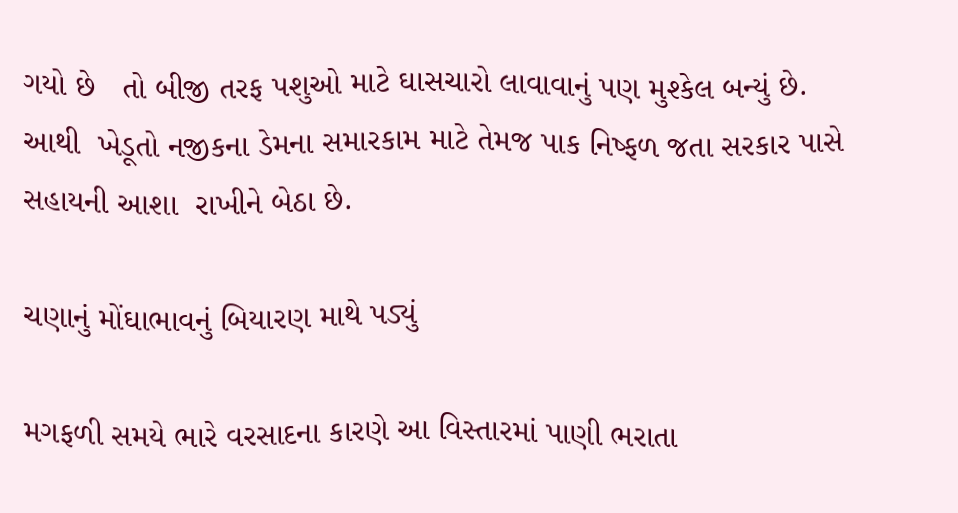ગયો છે   તો બીજી તરફ પશુઓ માટે ઘાસચારો લાવાવાનું પણ મુશ્કેલ બન્યું છે.  આથી  ખેડૂતો નજીકના ડેમના સમારકામ માટે તેમજ પાક નિષ્ફળ જતા સરકાર પાસે સહાયની આશા  રાખીને બેઠા છે.

ચણાનું મોંઘાભાવનું બિયારણ માથે પડ્યું

મગફળી સમયે ભારે વરસાદના કારણે આ વિસ્તારમાં પાણી ભરાતા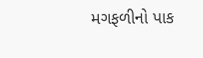મગફળીનો પાક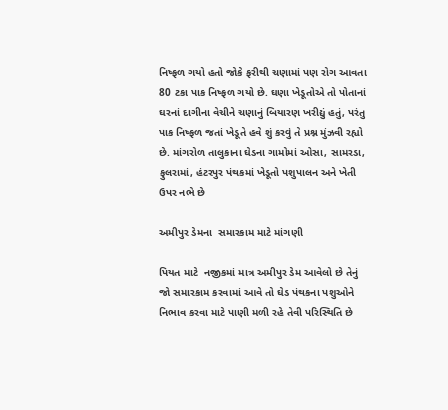નિષ્ફળ ગયો હતો જોકે ફરીથી ચણામાં પણ રોગ આવતા 80 ટકા પાક નિષ્ફળ ગયો છે. ઘણા ખેડૂતોએ તો પોતાનાં ઘરનાં દાગીના વેચીને ચણાનું બિયારણ ખરીદ્યું હતું, પરંતુ પાક નિષ્ફળ જતાં ખેડૂતે હવે શું કરવું તે પ્રશ્ન મુંઝવી રહ્યો છે. માંગરોળ તાલુકાના ઘેડના ગામોમાં ઓસા, સામરડા, ફુલરામાં, હંટરપુર પંથકમાં ખેડૂતો પશુપાલન અને ખેતી  ઉપર નભે છે

અમીપુર ડેમના  સમારકામ માટે માંગણી

પિયત માટે  નજીકમાં માત્ર અમીપુર ડેમ આવેલો છે તેનું જો સમારકામ કરવામાં આવે તો ઘેડ પંથકના પશુઓને નિભાવ કરવા માટે પાણી મળી રહે તેવી પરિસ્થિતિ છે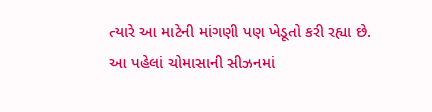ત્યારે આ માટેની માંગણી પણ ખેડૂતો કરી રહ્યા છે.  આ પહેલાં ચોમાસાની સીઝનમાં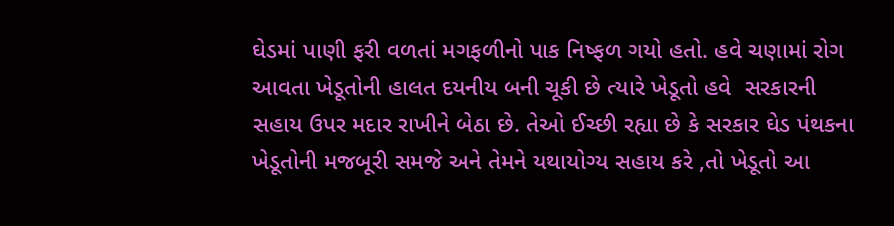ઘેડમાં પાણી ફરી વળતાં મગફળીનો પાક નિષ્ફળ ગયો હતો. હવે ચણામાં રોગ આવતા ખેડૂતોની હાલત દયનીય બની ચૂકી છે ત્યારે ખેડૂતો હવે  સરકારની સહાય ઉપર મદાર રાખીને બેઠા છે. તેઓ ઈચ્છી રહ્યા છે કે સરકાર ઘેડ પંથકના ખેડૂતોની મજબૂરી સમજે અને તેમને યથાયોગ્ય સહાય કરે ,તો ખેડૂતો આ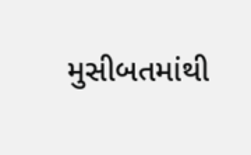મુસીબતમાંથી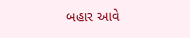બહાર આવે